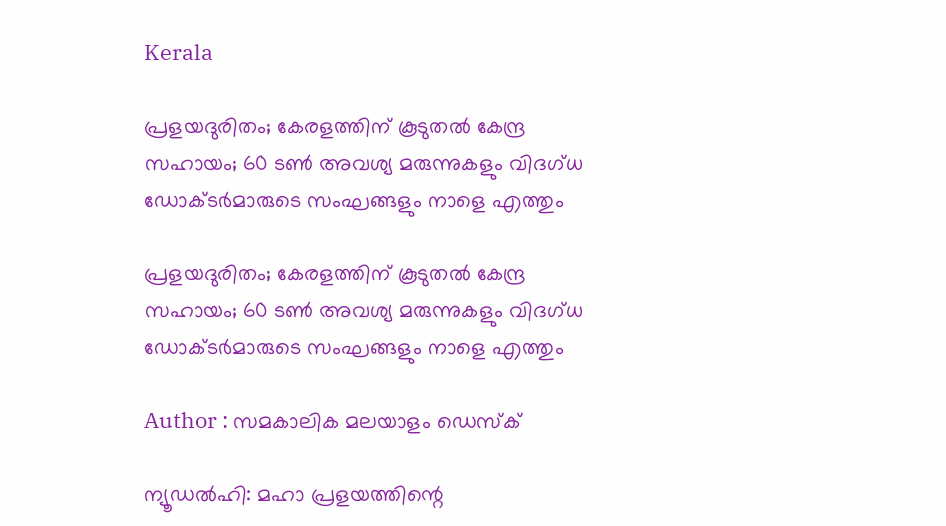Kerala

പ്രളയദുരിതം; കേരളത്തിന് കൂടുതല്‍ കേന്ദ്ര സഹായം; 60 ടണ്‍ അവശ്യ മരുന്നുകളും വിദഗ്ധ ഡോക്ടര്‍മാരുടെ സംഘങ്ങളും നാളെ എത്തും

പ്രളയദുരിതം; കേരളത്തിന് കൂടുതല്‍ കേന്ദ്ര സഹായം; 60 ടണ്‍ അവശ്യ മരുന്നുകളും വിദഗ്ധ ഡോക്ടര്‍മാരുടെ സംഘങ്ങളും നാളെ എത്തും

Author : സമകാലിക മലയാളം ഡെസ്ക്

ന്യൂഡല്‍ഹി: മഹാ പ്രളയത്തിന്റെ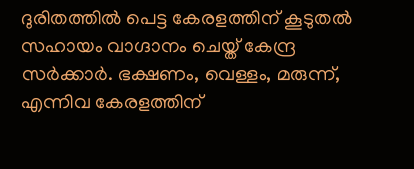ദുരിതത്തില്‍ പെട്ട കേരളത്തിന് കൂടുതല്‍ സഹായം വാഗ്ദാനം ചെയ്ത് കേന്ദ്ര സര്‍ക്കാര്‍. ഭക്ഷണം, വെള്ളം, മരുന്ന്, എന്നിവ കേരളത്തിന്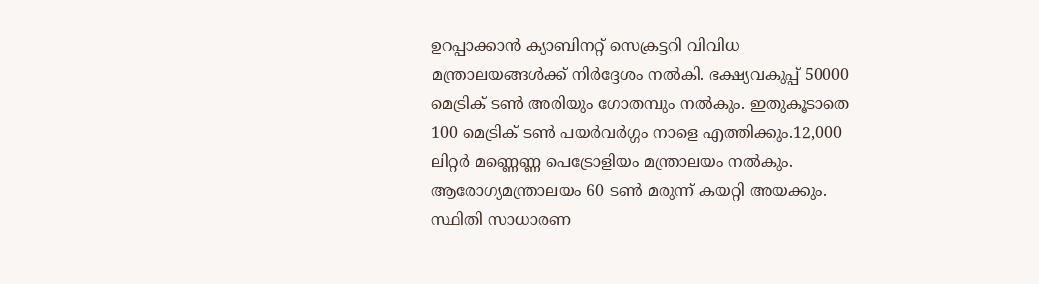ഉറപ്പാക്കാന്‍ ക്യാബിനറ്റ് സെക്രട്ടറി വിവിധ മന്ത്രാലയങ്ങള്‍ക്ക് നിര്‍ദ്ദേശം നല്‍കി. ഭക്ഷ്യവകുപ്പ് 50000 മെട്രിക് ടണ്‍ അരിയും ഗോതമ്പും നല്‍കും. ഇതുകൂടാതെ 100 മെട്രിക് ടണ്‍ പയര്‍വര്‍ഗ്ഗം നാളെ എത്തിക്കും.12,000 ലിറ്റര്‍ മണ്ണെണ്ണ പെട്രോളിയം മന്ത്രാലയം നല്‍കും. ആരോഗ്യമന്ത്രാലയം 60 ടണ്‍ മരുന്ന് കയറ്റി അയക്കും. സ്ഥിതി സാധാരണ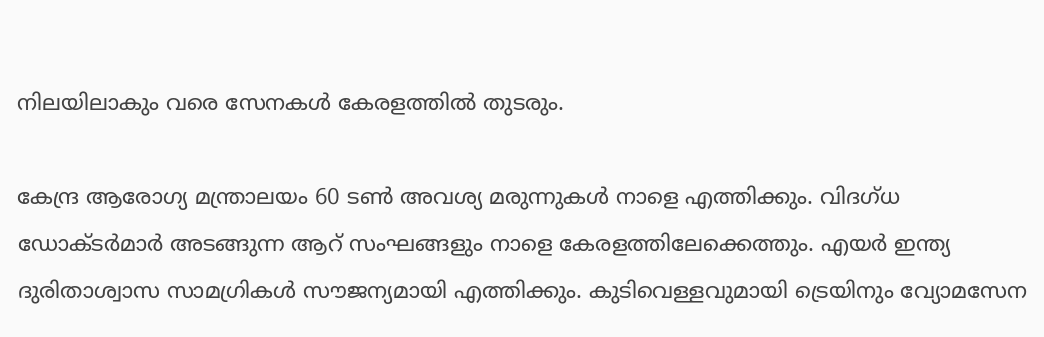നിലയിലാകും വരെ സേനകള്‍ കേരളത്തില്‍ തുടരും.

കേന്ദ്ര ആരോഗ്യ മന്ത്രാലയം 60 ടണ്‍ അവശ്യ മരുന്നുകള്‍ നാളെ എത്തിക്കും. വിദഗ്ധ ഡോക്ടര്‍മാര്‍ അടങ്ങുന്ന ആറ് സംഘങ്ങളും നാളെ കേരളത്തിലേക്കെത്തും. എയര്‍ ഇന്ത്യ ദുരിതാശ്വാസ സാമഗ്രികള്‍ സൗജന്യമായി എത്തിക്കും. കുടിവെള്ളവുമായി ട്രെയിനും വ്യോമസേന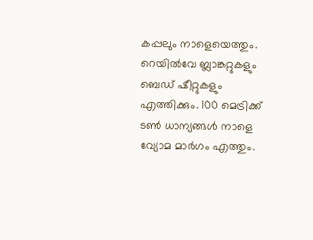കപ്പലും നാളെയെത്തും. റെയില്‍വേ ബ്ലാങ്കറ്റുകളും ബെഡ് ഷീറ്റുകളും എത്തിക്കും. 100 മെട്രിക്ക് ടണ്‍ ധാന്യങ്ങള്‍ നാളെ വ്യോമ മാര്‍ഗം എത്തും.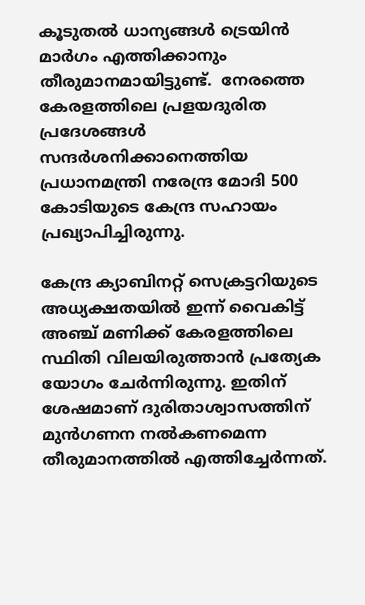കൂടുതല്‍ ധാന്യങ്ങള്‍ ട്രെയിന്‍ മാര്‍ഗം എത്തിക്കാനും തീരുമാനമായിട്ടുണ്ട്.  നേരത്തെ കേരളത്തിലെ പ്രളയദുരിത പ്രദേശങ്ങള്‍ സന്ദര്‍ശനിക്കാനെത്തിയ പ്രധാനമന്ത്രി നരേന്ദ്ര മോദി 500 കോടിയുടെ കേന്ദ്ര സഹായം പ്രഖ്യാപിച്ചിരുന്നു.

കേന്ദ്ര ക്യാബിനറ്റ് സെക്രട്ടറിയുടെ അധ്യക്ഷതയില്‍ ഇന്ന് വൈകിട്ട് അഞ്ച് മണിക്ക് കേരളത്തിലെ സ്ഥിതി വിലയിരുത്താന്‍ പ്രത്യേക യോഗം ചേര്‍ന്നിരുന്നു. ഇതിന് ശേഷമാണ് ദുരിതാശ്വാസത്തിന് മുന്‍ഗണന നല്‍കണമെന്ന തീരുമാനത്തില്‍ എത്തിച്ചേര്‍ന്നത്.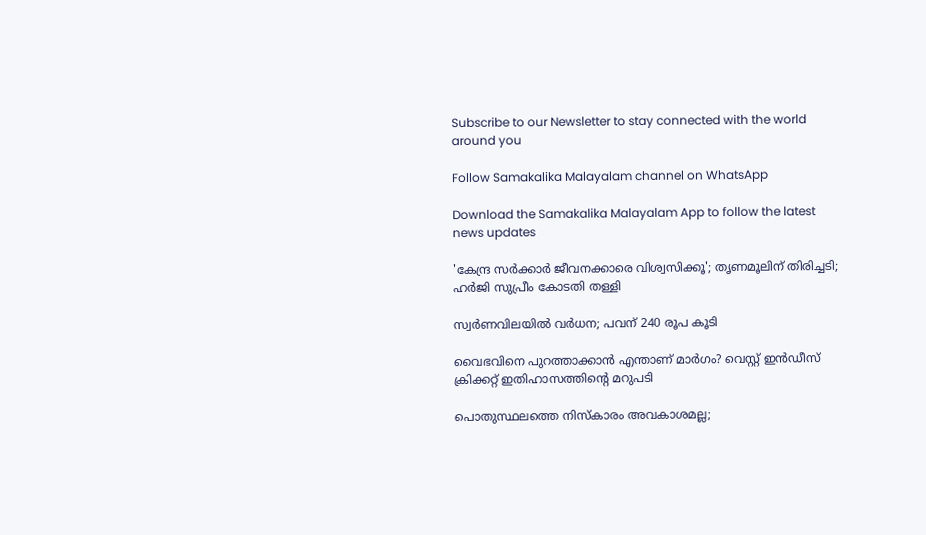Subscribe to our Newsletter to stay connected with the world around you

Follow Samakalika Malayalam channel on WhatsApp

Download the Samakalika Malayalam App to follow the latest news updates

'കേന്ദ്ര സര്‍ക്കാര്‍ ജീവനക്കാരെ വിശ്വസിക്കൂ'; തൃണമൂലിന് തിരിച്ചടി; ഹര്‍ജി സുപ്രീം കോടതി തള്ളി

സ്വര്‍ണവിലയില്‍ വര്‍ധന; പവന് 240 രൂപ കൂടി

വൈഭവിനെ പുറത്താക്കാന്‍ എന്താണ് മാര്‍ഗം? വെസ്റ്റ് ഇന്‍ഡീസ് ക്രിക്കറ്റ് ഇതിഹാസത്തിന്റെ മറുപടി

പൊതുസ്ഥലത്തെ നിസ്കാരം അവകാശമല്ല;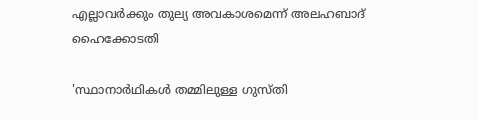എല്ലാവര്‍ക്കും തുല്യ അവകാശമെന്ന് അലഹബാദ് ഹൈക്കോടതി

'സ്ഥാനാര്‍ഥികള്‍ തമ്മിലുള്ള ഗുസ്തി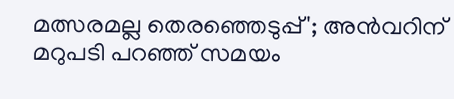മത്സരമല്ല തെരഞ്ഞെടുപ്പ്'; അന്‍വറിന് മറുപടി പറഞ്ഞ് സമയം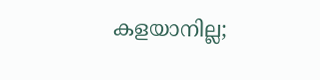കളയാനില്ല;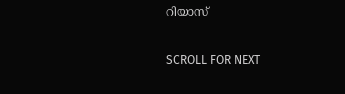റിയാസ്

SCROLL FOR NEXT